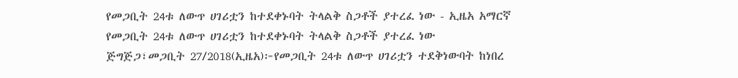የመጋቢት 24ቱ ለውጥ ሀገሪቷን ከተደቀኑባት ትላልቅ ስጋቶች ያተረፈ ነው - ኢዜአ አማርኛ
የመጋቢት 24ቱ ለውጥ ሀገሪቷን ከተደቀኑባት ትላልቅ ስጋቶች ያተረፈ ነው
ጅግጅጋ፣መጋቢት 27/2018(ኢዜአ)፦የመጋቢት 24ቱ ለውጥ ሀገሪቷን ተደቅነውባት ከነበረ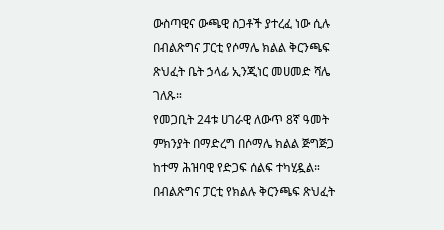ውስጣዊና ውጫዊ ስጋቶች ያተረፈ ነው ሲሉ በብልጽግና ፓርቲ የሶማሌ ክልል ቅርንጫፍ ጽህፈት ቤት ኃላፊ ኢንጂነር መሀመድ ሻሌ ገለጹ።
የመጋቢት 24ቱ ሀገራዊ ለውጥ 8ኛ ዓመት ምክንያት በማድረግ በሶማሌ ክልል ጅግጅጋ ከተማ ሕዝባዊ የድጋፍ ሰልፍ ተካሂዷል።
በብልጽግና ፓርቲ የክልሉ ቅርንጫፍ ጽህፈት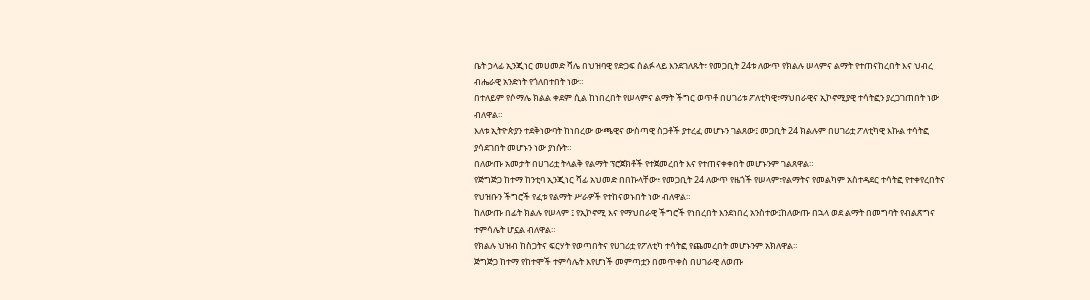ቤት ኃላፊ ኢንጂነር መሀመድ ሻሌ በህዝባዊ የድጋፍ ሰልፉ ላይ እንደገለጹት፣ የመጋቢት 24ቱ ለውጥ የክልሉ ሠላምና ልማት የተጠናከረበት እና ህብረ ብሔራዊ አንድነት የጎለበተበት ነው።
በተለይም የሶማሌ ክልል ቀደም ሲል ከነበረበት የሠላምና ልማት ችግር ወጥቶ በሀገሪቱ ፖለቲካዊ፣ማህበራዊና ኢኮኖሚያዊ ተሳትፎን ያረጋገጠበት ነው ብለዋል።
እለቱ ኢትዮጵያን ተደቅነውባት ከነበረው ውጫዊና ውስጣዊ ስጋቶች ያተረፈ መሆኑን ገልጸው፤ መጋቢት 24 ክልሉም በሀገሪቷ ፖለቲካዊ እኩል ተሳትፎ ያሳደገበት መሆኑን ነው ያነሱት።
በለውጡ አመታት በሀገሪቷ ትላልቅ የልማት ፕሮጀክቶች የተጀመረበት እና የተጠናቀቀበት መሆኑንም ገልጸዋል።
የጅግጅጋ ከተማ ከንቲባ ኢንጂነር ሻፊ አህመድ በበኩላቸው፥ የመጋቢት 24 ለውጥ የዜጎች የሠላም፣የልማትና የመልካም አስተዳደር ተሳትፎ የተቀየረበትና የህዝቡን ችግሮች የፈቱ የልማት ሥራዎች የተከናወኑበት ነው ብለዋል።
ከለውጡ በፊት ክልሉ የሠላም ፤ የኢኮኖሚ እና የማህበራዊ ችግሮች የነበረበት እንደነበረ አንስተው፤ከለውጡ በኋላ ወደ ልማት በመግባት የብልጽግና ተምሳሌት ሆኗል ብለዋል።
የክልሉ ህዝብ ከስጋትና ፍርሃት የወጣበትና የሀገሪቷ የፖለቲካ ተሳትፎ የጨመረበት መሆኑንም አክለዋል።
ጅግጅጋ ከተማ የከተሞች ተምሳሌት እየሆነች መምጣቷን በመጥቀስ በሀገራዊ ለወጡ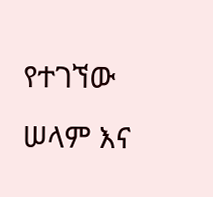የተገኘው ሠላም እና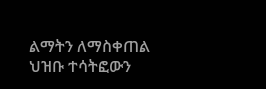ልማትን ለማስቀጠል ህዝቡ ተሳትፎውን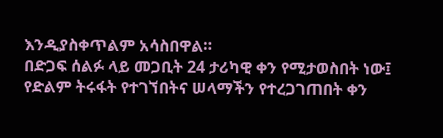እንዲያስቀጥልም አሳስበዋል።
በድጋፍ ሰልፉ ላይ መጋቢት 24 ታሪካዊ ቀን የሚታወስበት ነው፤ የድልም ትሩፋት የተገኘበትና ሠላማችን የተረጋገጠበት ቀን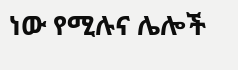ነው የሚሉና ሌሎች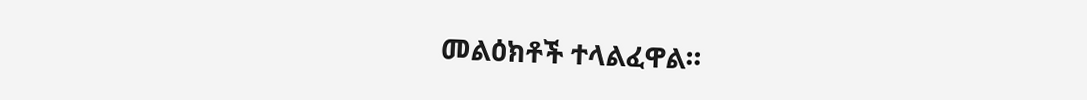መልዕክቶች ተላልፈዋል።